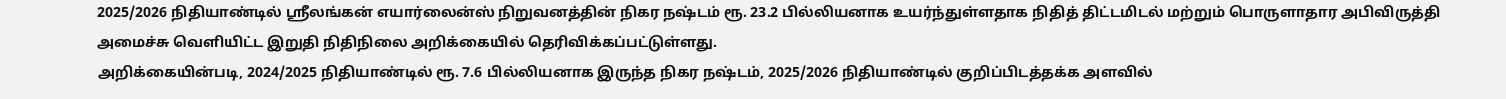2025/2026 நிதியாண்டில் ஸ்ரீலங்கன் எயார்லைன்ஸ் நிறுவனத்தின் நிகர நஷ்டம் ரூ. 23.2 பில்லியனாக உயர்ந்துள்ளதாக நிதித் திட்டமிடல் மற்றும் பொருளாதார அபிவிருத்தி அமைச்சு வெளியிட்ட இறுதி நிதிநிலை அறிக்கையில் தெரிவிக்கப்பட்டுள்ளது.
அறிக்கையின்படி, 2024/2025 நிதியாண்டில் ரூ. 7.6 பில்லியனாக இருந்த நிகர நஷ்டம், 2025/2026 நிதியாண்டில் குறிப்பிடத்தக்க அளவில்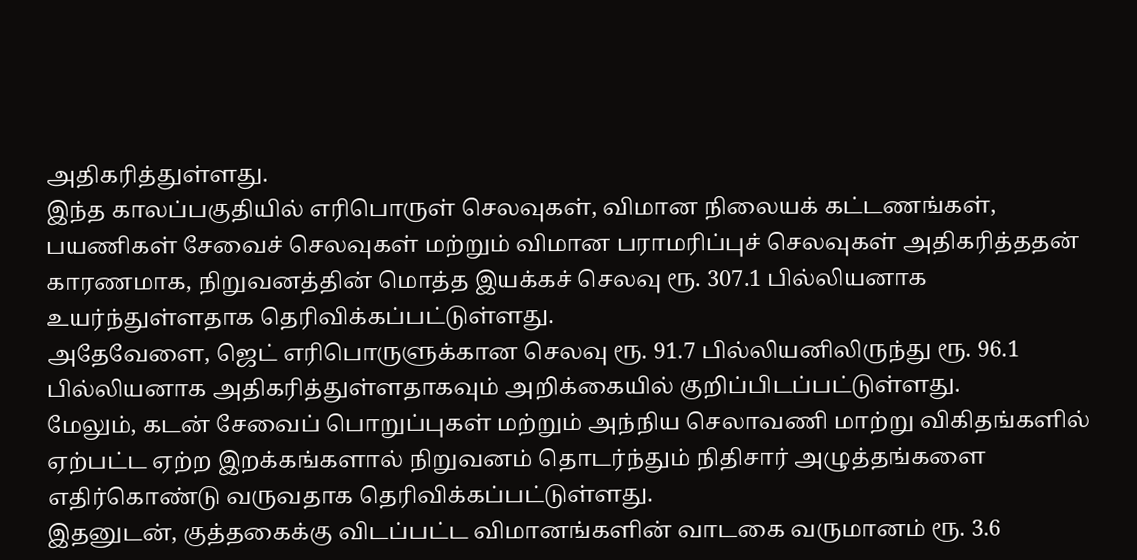அதிகரித்துள்ளது.
இந்த காலப்பகுதியில் எரிபொருள் செலவுகள், விமான நிலையக் கட்டணங்கள், பயணிகள் சேவைச் செலவுகள் மற்றும் விமான பராமரிப்புச் செலவுகள் அதிகரித்ததன் காரணமாக, நிறுவனத்தின் மொத்த இயக்கச் செலவு ரூ. 307.1 பில்லியனாக உயர்ந்துள்ளதாக தெரிவிக்கப்பட்டுள்ளது.
அதேவேளை, ஜெட் எரிபொருளுக்கான செலவு ரூ. 91.7 பில்லியனிலிருந்து ரூ. 96.1 பில்லியனாக அதிகரித்துள்ளதாகவும் அறிக்கையில் குறிப்பிடப்பட்டுள்ளது.
மேலும், கடன் சேவைப் பொறுப்புகள் மற்றும் அந்நிய செலாவணி மாற்று விகிதங்களில் ஏற்பட்ட ஏற்ற இறக்கங்களால் நிறுவனம் தொடர்ந்தும் நிதிசார் அழுத்தங்களை எதிர்கொண்டு வருவதாக தெரிவிக்கப்பட்டுள்ளது.
இதனுடன், குத்தகைக்கு விடப்பட்ட விமானங்களின் வாடகை வருமானம் ரூ. 3.6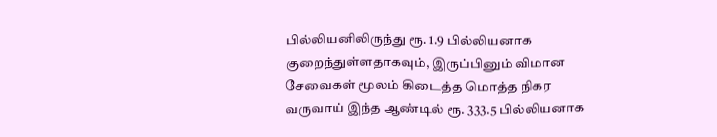பில்லியனிலிருந்து ரூ. 1.9 பில்லியனாக குறைந்துள்ளதாகவும், இருப்பினும் விமான சேவைகள் மூலம் கிடைத்த மொத்த நிகர வருவாய் இந்த ஆண்டில் ரூ. 333.5 பில்லியனாக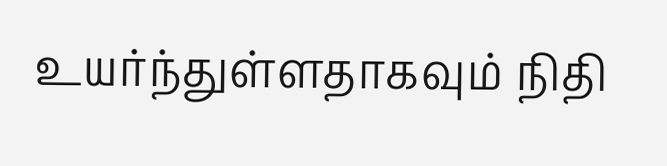உயர்ந்துள்ளதாகவும் நிதி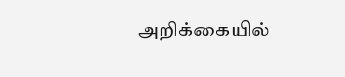அறிக்கையில்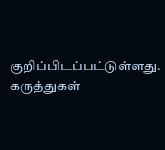குறிப்பிடப்பட்டுள்ளது.
கருத்துகள்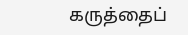கருத்தைப்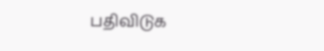பதிவிடுக